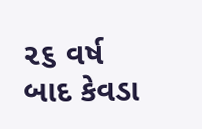૨૬ વર્ષ બાદ કેવડા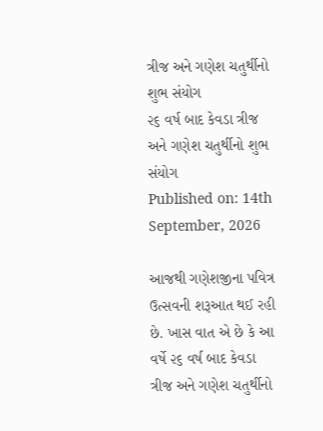ત્રીજ અને ગણેશ ચતુર્થીનો શુભ સંયોગ
૨૬ વર્ષ બાદ કેવડા ત્રીજ અને ગણેશ ચતુર્થીનો શુભ સંયોગ
Published on: 14th September, 2026

આજથી ગણેશજીના પવિત્ર ઉત્સવની શરૂઆત થઈ રહી છે. ખાસ વાત એ છે કે આ વર્ષે ૨૬ વર્ષ બાદ કેવડા ત્રીજ અને ગણેશ ચતુર્થીનો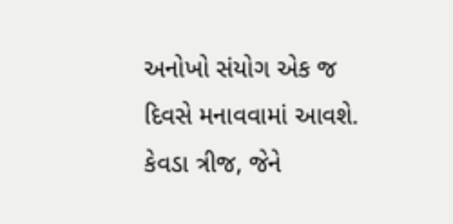અનોખો સંયોગ એક જ દિવસે મનાવવામાં આવશે. કેવડા ત્રીજ, જેને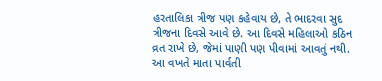હરતાલિકા ત્રીજ પણ કહેવાય છે, તે ભાદરવા સુદ ત્રીજના દિવસે આવે છે. આ દિવસે મહિલાઓ કઠિન વ્રત રાખે છે, જેમાં પાણી પણ પીવામાં આવતું નથી. આ વખતે માતા પાર્વતી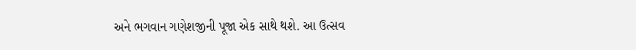અને ભગવાન ગણેશજીની પૂજા એક સાથે થશે. આ ઉત્સવ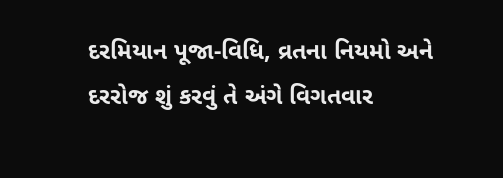દરમિયાન પૂજા-વિધિ, વ્રતના નિયમો અને દરરોજ શું કરવું તે અંગે વિગતવાર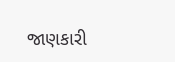જાણકારી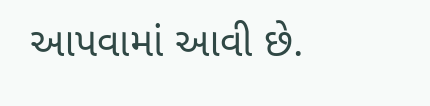આપવામાં આવી છે.